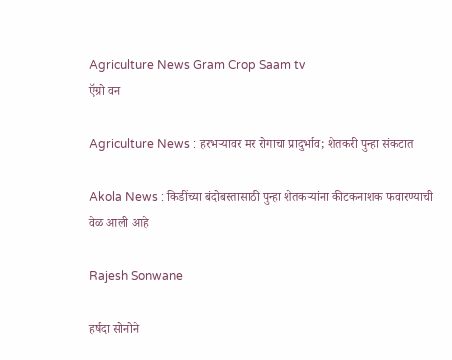Agriculture News Gram Crop Saam tv
ऍग्रो वन

Agriculture News : हरभऱ्यावर मर रोगाचा प्रादुर्भाव; शेतकरी पुन्हा संकटात

Akola News : किडींच्या बंदोबस्तासाठी पुन्हा शेतकऱ्यांना कीटकनाशक फवारण्याची वेळ आली आहे

Rajesh Sonwane

हर्षदा सोनोने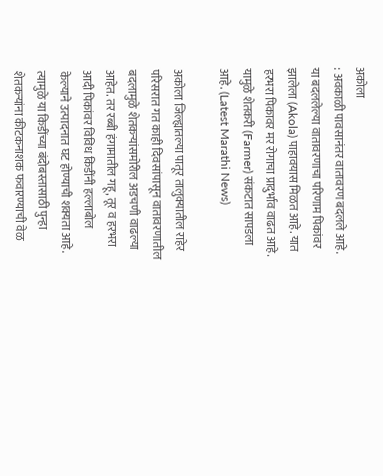अकोला
: अवकाळी पावसानंतर वातावरण बदलले आहे. या बदललेल्या वातावरणाचा परिणाम पिकांवर झालेला (Akola) पाहावयास मिळत आहे. यात हरभरा पिकावर मर रोगाचा प्रादुर्भाव वाढत आहे. यामुळे शेतकरी (Farmer) संकटात सापडला आहे. (Latest Marathi News)

अकोला जिल्ह्यातल्या पातूर तालुक्यातील राहेर परिसरात गत काही दिवसांपासून वातावरणातील बदलामुळे शेतकऱ्यांसमोरील अडचणी वाढल्या आहेत. तर रब्बी हंगामातील गहू, तूर व हरभरा आदी पिकांवर विविध किडींनी हल्लाबोल केल्याने उत्पादनात घट होण्याची शक्यता आहे. त्यामुळे या किडींच्या बंदोबस्तासाठी पुन्हा शेतकऱ्यांना कीटकनाशक फवारण्याची वेळ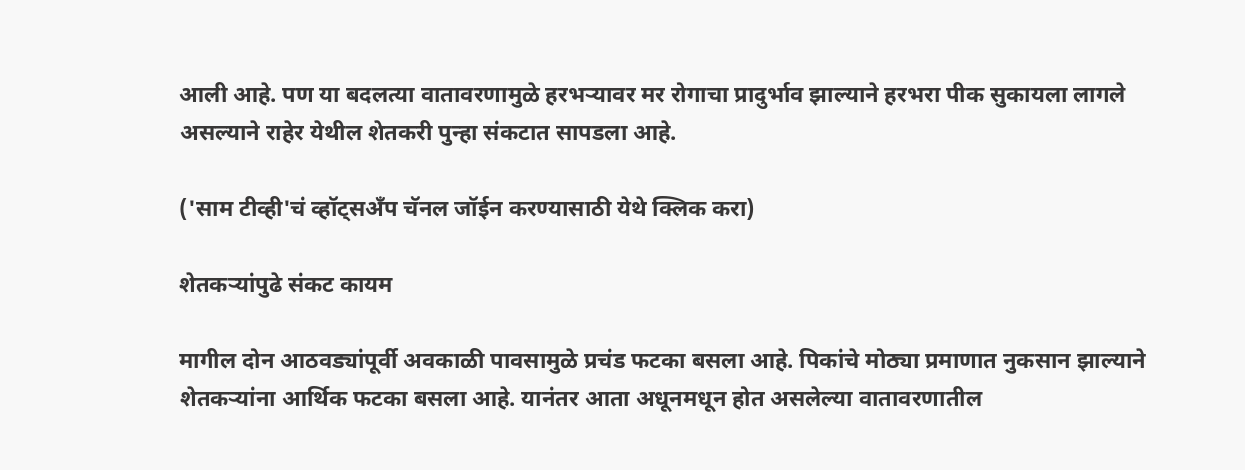आली आहे. पण या बदलत्या वातावरणामुळे हरभऱ्यावर मर रोगाचा प्रादुर्भाव झाल्याने हरभरा पीक सुकायला लागले असल्याने राहेर येथील शेतकरी पुन्हा संकटात सापडला आहे.

('साम टीव्ही'चं व्हॉट्सअँप चॅनल जॉईन करण्यासाठी येथे क्लिक करा)

शेतकऱ्यांपुढे संकट कायम

मागील दोन आठवड्यांपूर्वी अवकाळी पावसामुळे प्रचंड फटका बसला आहे. पिकांचे मोठ्या प्रमाणात नुकसान झाल्याने शेतकऱ्यांना आर्थिक फटका बसला आहे. यानंतर आता अधूनमधून होत असलेल्या वातावरणातील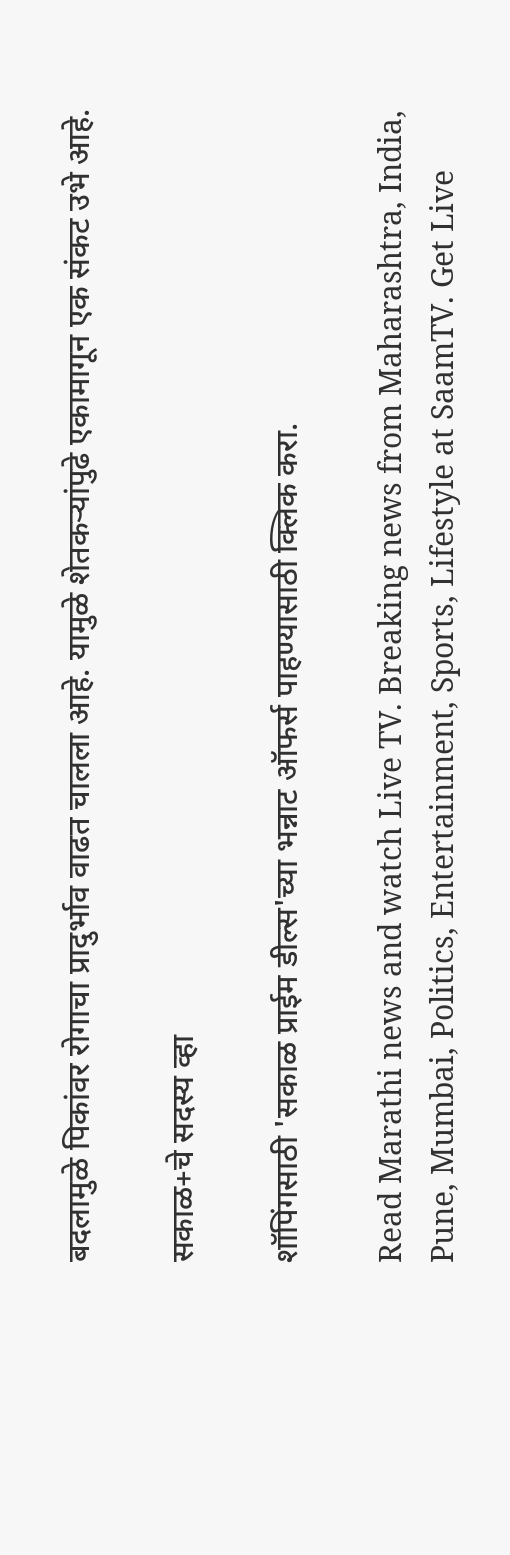बदलामुळे पिकांवर रोगाचा प्रादुर्भाव वाढत चालला आहे. यामुळे शेतकऱ्यांपुढे एकामागून एक संकट उभे आहे.

सकाळ+चे सदस्य व्हा

शॉपिंगसाठी 'सकाळ प्राईम डील्स'च्या भन्नाट ऑफर्स पाहण्यासाठी क्लिक करा.

Read Marathi news and watch Live TV. Breaking news from Maharashtra, India, Pune, Mumbai, Politics, Entertainment, Sports, Lifestyle at SaamTV. Get Live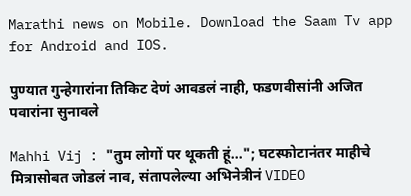Marathi news on Mobile. Download the Saam Tv app for Android and IOS.

पुण्यात गुन्हेगारांना तिकिट देणं आवडलं नाही, फडणवीसांनी अजित पवारांना सुनावले

Mahhi Vij : "तुम लोगों पर थूकती हूं..."; घटस्फोटानंतर माहीचे मित्रासोबत जोडलं नाव, संतापलेल्या अभिनेत्रीनं VIDEO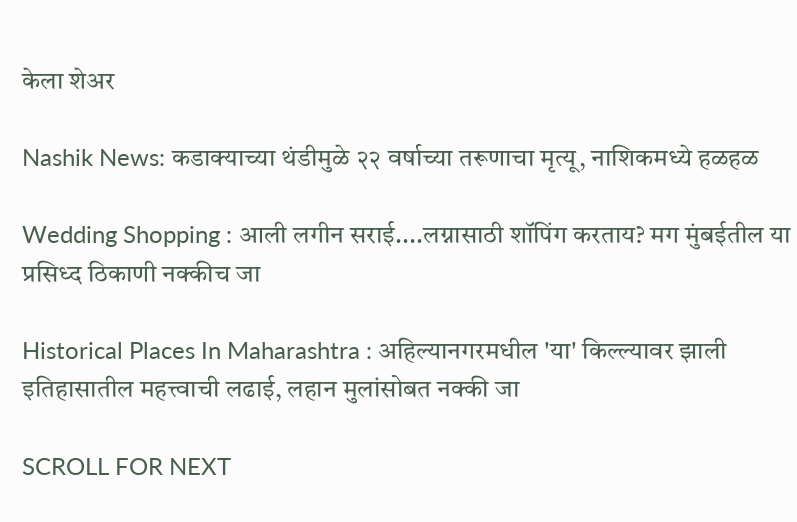केला शेअर

Nashik News: कडाक्याच्या थंडीमुळे २२ वर्षाच्या तरूणाचा मृत्यू, नाशिकमध्ये हळहळ

Wedding Shopping : आली लगीन सराई....लग्नासाठी शॉपिंग करताय? मग मुंबईतील या प्रसिध्द ठिकाणी नक्कीच जा

Historical Places In Maharashtra : अहिल्यानगरमधील 'या' किल्ल्यावर झाली इतिहासातील महत्त्वाची लढाई, लहान मुलांसोबत नक्की जा

SCROLL FOR NEXT